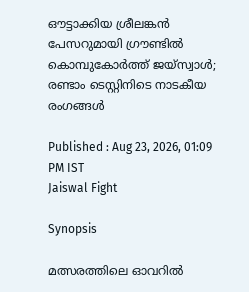ഔട്ടാക്കിയ ശ്രീലങ്കന്‍ പേസറുമായി ഗ്രൗണ്ടില്‍ കൊമ്പുകോര്‍ത്ത് ജയ്‌സ്വാൾ; രണ്ടാം ടെസ്റ്റിനിടെ നാടകീയ രംഗങ്ങള്‍

Published : Aug 23, 2026, 01:09 PM IST
Jaiswal Fight

Synopsis

മത്സരത്തിലെ ഓവറിൽ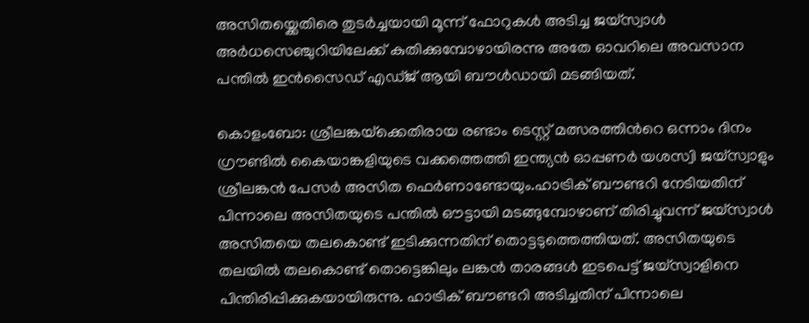അസിതയ്ക്കെതിരെ തുടർച്ചയായി മൂന്ന് ഫോറുകൾ അടിച്ച ജയ്‌സ്വാൾ അര്‍ധസെഞ്ചുറിയിലേക്ക് കുതിക്കുമ്പോഴായിരന്നു അതേ ഓവറിലെ അവസാന പന്തിൽ ഇൻസൈഡ് എഡ്ജ് ആയി ബൗൾഡായി മടങ്ങിയത്.

കൊളംബോ: ശ്രീലങ്കയ്‌ക്കെതിരായ രണ്ടാം ടെസ്റ്റ് മത്സരത്തിന്‍റെ ഒന്നാം ദിനം ഗ്രൗണ്ടില്‍ കൈയാങ്കളിയുടെ വക്കത്തെത്തി ഇന്ത്യൻ ഓപ്പണർ യശസ്വി ജയ്‌സ്വാളും ശ്രീലങ്കൻ പേസർ അസിത ഫെർണാണ്ടോയും.ഹാട്രിക് ബൗണ്ടറി നേടിയതിന് പിന്നാലെ അസിതയുടെ പന്തിൽ ഔട്ടായി മടങ്ങുമ്പോഴാണ് തിരിച്ചുവന്ന് ജയ്സ്വാൾ അസിതയെ തലകൊണ്ട് ഇടിക്കുന്നതിന് തൊട്ടടുത്തെത്തിയത്. അസിതയുടെ തലയില്‍ തലകൊണ്ട് തൊട്ടെങ്കിലും ലങ്കൻ താരങ്ങള്‍ ഇടപെട്ട് ജയ്സ്വാളിനെ പിന്തിരിപ്പിക്കുകയായിരുന്നു. ഹാട്രിക് ബൗണ്ടറി അടിച്ചതിന് പിന്നാലെ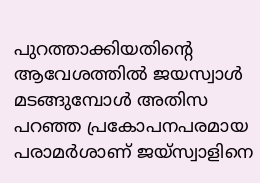പുറത്താക്കിയതിന്‍റെ ആവേശത്തില്‍ ജയസ്വാള്‍ മടങ്ങുമ്പോള്‍ അതിസ പറഞ്ഞ പ്രകോപനപരമായ പരാമര്‍ശാണ് ജയ്സ്വാളിനെ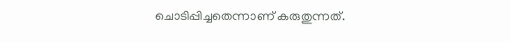ചൊടിപ്പിച്ചതെന്നാണ് കരുതുന്നത്.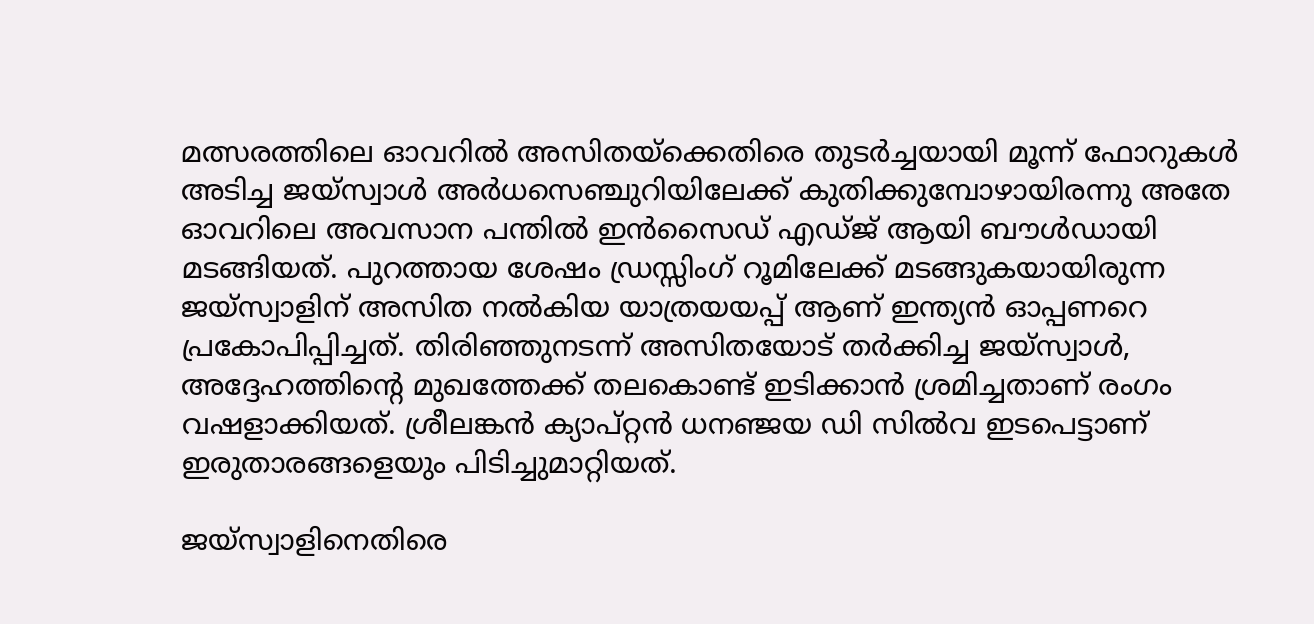മത്സരത്തിലെ ഓവറിൽ അസിതയ്ക്കെതിരെ തുടർച്ചയായി മൂന്ന് ഫോറുകൾ അടിച്ച ജയ്‌സ്വാൾ അര്‍ധസെഞ്ചുറിയിലേക്ക് കുതിക്കുമ്പോഴായിരന്നു അതേ ഓവറിലെ അവസാന പന്തിൽ ഇൻസൈഡ് എഡ്ജ് ആയി ബൗൾഡായി മടങ്ങിയത്. പുറത്തായ ശേഷം ഡ്രസ്സിംഗ് റൂമിലേക്ക് മടങ്ങുകയായിരുന്ന ജയ്‌സ്വാളിന് അസിത നല്‍കിയ യാത്രയയപ്പ് ആണ് ഇന്ത്യൻ ഓപ്പണറെ പ്രകോപിപ്പിച്ചത്. തിരിഞ്ഞുനടന്ന് അസിതയോട് തർക്കിച്ച ജയ്‌സ്വാൾ, അദ്ദേഹത്തിന്റെ മുഖത്തേക്ക് തലകൊണ്ട് ഇടിക്കാൻ ശ്രമിച്ചതാണ് രംഗം വഷളാക്കിയത്. ശ്രീലങ്കൻ ക്യാപ്റ്റൻ ധനഞ്ജയ ഡി സിൽവ ഇടപെട്ടാണ് ഇരുതാരങ്ങളെയും പിടിച്ചുമാറ്റിയത്.

ജയ്സ്വാളിനെതിരെ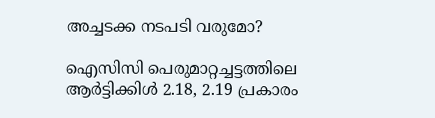അച്ചടക്ക നടപടി വരുമോ?

ഐസിസി പെരുമാറ്റച്ചട്ടത്തിലെ ആർട്ടിക്കിൾ 2.18, 2.19 പ്രകാരം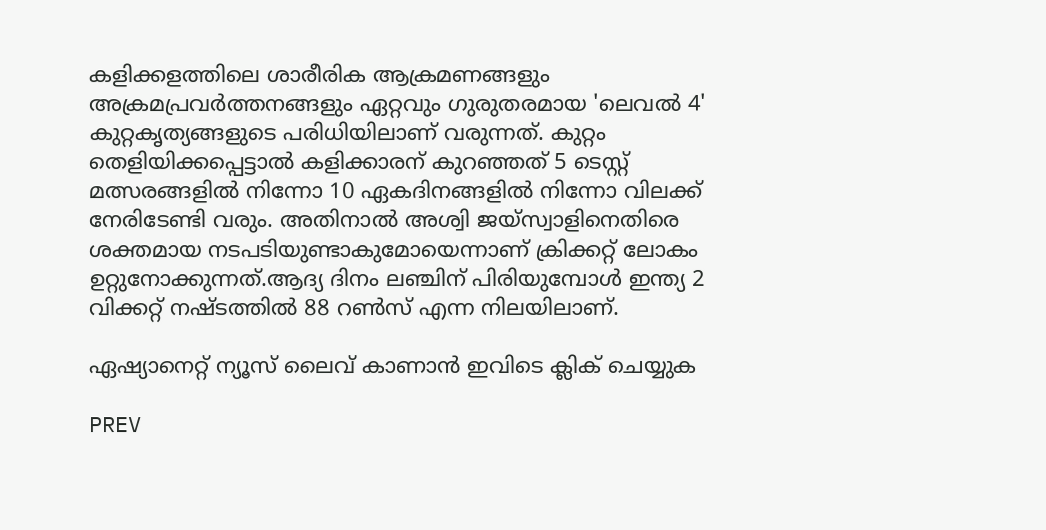കളിക്കളത്തിലെ ശാരീരിക ആക്രമണങ്ങളും അക്രമപ്രവർത്തനങ്ങളും ഏറ്റവും ഗുരുതരമായ 'ലെവൽ 4' കുറ്റകൃത്യങ്ങളുടെ പരിധിയിലാണ് വരുന്നത്. കുറ്റം തെളിയിക്കപ്പെട്ടാൽ കളിക്കാരന് കുറഞ്ഞത് 5 ടെസ്റ്റ് മത്സരങ്ങളിൽ നിന്നോ 10 ഏകദിനങ്ങളിൽ നിന്നോ വിലക്ക് നേരിടേണ്ടി വരും. അതിനാൽ അശ്വി ജയ്‌സ്വാളിനെതിരെ ശക്തമായ നടപടിയുണ്ടാകുമോയെന്നാണ് ക്രിക്കറ്റ് ലോകം ഉറ്റുനോക്കുന്നത്.ആദ്യ ദിനം ലഞ്ചിന് പിരിയുമ്പോള്‍ ഇന്ത്യ 2 വിക്കറ്റ് നഷ്ടത്തിൽ 88 റൺസ് എന്ന നിലയിലാണ്.

ഏഷ്യാനെറ്റ് ന്യൂസ് ലൈവ് കാണാന്‍ ഇവിടെ ക്ലിക് ചെയ്യുക

PREV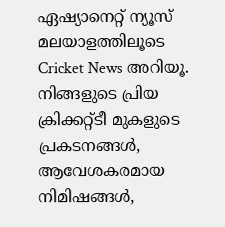ഏഷ്യാനെറ്റ് ന്യൂസ് മലയാളത്തിലൂടെ  Cricket News അറിയൂ.  നിങ്ങളുടെ പ്രിയ ക്രിക്കറ്റ്ടീ മുകളുടെ പ്രകടനങ്ങൾ, ആവേശകരമായ നിമിഷങ്ങൾ,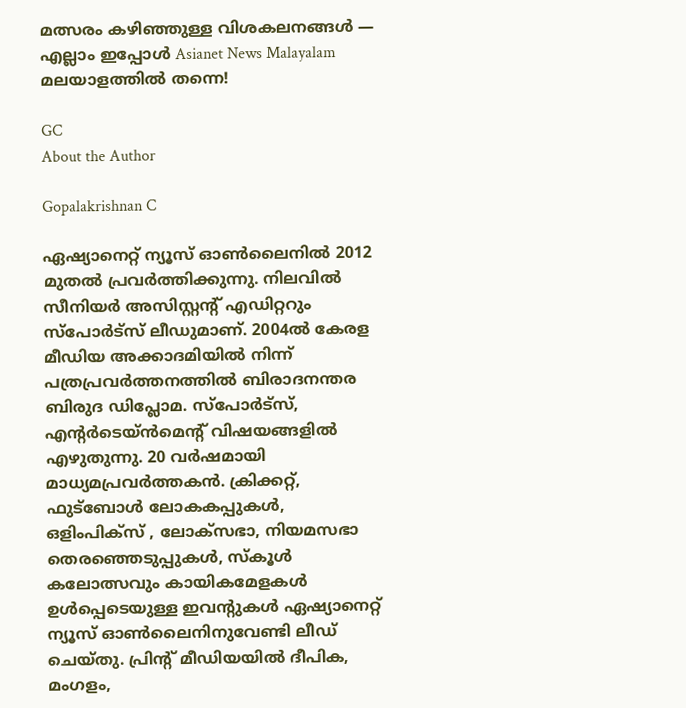മത്സരം കഴിഞ്ഞുള്ള വിശകലനങ്ങൾ — എല്ലാം ഇപ്പോൾ Asianet News Malayalam മലയാളത്തിൽ തന്നെ!

GC
About the Author

Gopalakrishnan C

ഏഷ്യാനെറ്റ് ന്യൂസ് ഓണ്‍ലൈനില്‍ 2012 മുതല്‍ പ്രവര്‍ത്തിക്കുന്നു. നിലവില്‍ സീനിയര്‍ അസിസ്റ്റന്‍റ് എഡിറ്ററും സ്പോർട്സ് ലീഡുമാണ്. 2004ൽ കേരള മീഡിയ അക്കാദമിയില്‍ നിന്ന് പത്രപ്രവര്‍ത്തനത്തില്‍ ബിരാദനന്തര ബിരുദ ഡിപ്ലോമ. സ്പോര്‍ട്സ്, എന്‍റര്‍ടെയ്ൻമെന്‍റ് വിഷയങ്ങളില്‍ എഴുതുന്നു. 20 വര്‍ഷമായി മാധ്യമപ്രവര്‍ത്തകൻ. ക്രിക്കറ്റ്, ഫുട്ബോള്‍ ലോകകപ്പുകൾ, ഒളിംപിക്സ് , ലോക്സഭാ, നിയമസഭാ തെരഞ്ഞെടുപ്പുകള്‍, സ്കൂള്‍ കലോത്സവും കായികമേളകള്‍ ഉള്‍പ്പെടെയുള്ള ഇവന്‍റുകള്‍ ഏഷ്യാനെറ്റ് ന്യൂസ് ഓണ്‍ലൈനിനുവേണ്ടി ലീഡ് ചെയ്തു. പ്രിന്‍റ് മീഡിയയില്‍ ദീപിക, മംഗളം,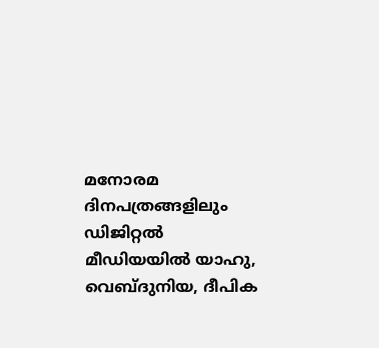മനോരമ ദിനപത്രങ്ങളിലും ഡിജിറ്റൽ മീഡിയയില്‍ യാഹു, വെബ്ദുനിയ, ദീപിക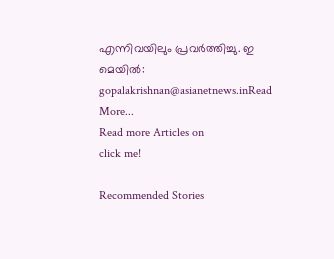എന്നിവയിലും പ്രവര്‍ത്തിച്ചു. ഇ മെയില്‍: gopalakrishnan@asianetnews.inRead More...
Read more Articles on
click me!

Recommended Stories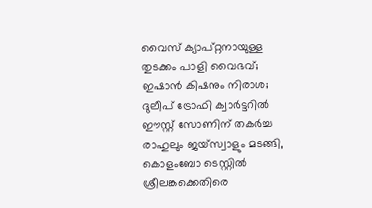വൈസ് ക്യാപ്റ്റനായുള്ള തുടക്കം പാളി വൈഭവ്; ഇഷാൻ കിഷനും നിരാശ; ദുലീപ് ട്രോഫി ക്വാർട്ടറിൽ ഈസ്റ്റ് സോണിന് തക‍ർച്ച
രാഹുലും ജയ്സ്വാളും മടങ്ങി, കൊളംബോ ടെസ്റ്റില്‍ ശ്രീലങ്കക്കെതിരെ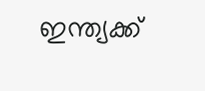ഇന്ത്യക്ക്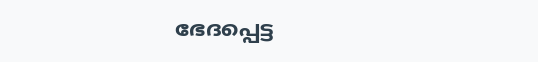ഭേദപ്പെട്ട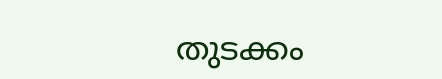തുടക്കം